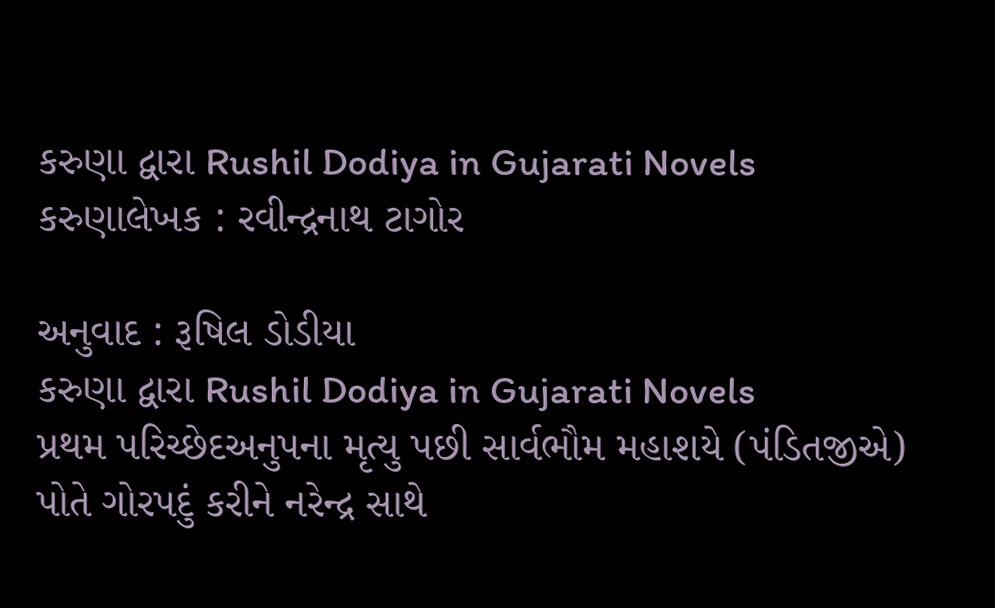કરુણા દ્વારા Rushil Dodiya in Gujarati Novels
કરુણાલેખક : રવીન્દ્રનાથ ટાગોર

અનુવાદ : રૂષિલ ડોડીયા
કરુણા દ્વારા Rushil Dodiya in Gujarati Novels
પ્રથમ પરિચ્છેદઅનુપના મૃત્યુ પછી સાર્વભૌમ મહાશયે (પંડિતજીએ) પોતે ગોરપદું કરીને નરેન્દ્ર સાથે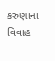કરુણાના વિવાહ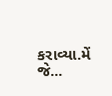કરાવ્યા.મેં જે...